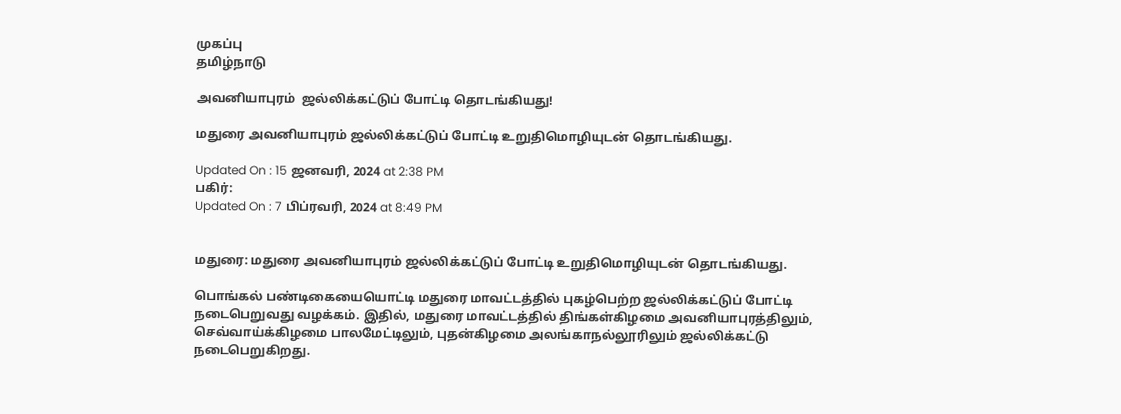முகப்பு
தமிழ்நாடு

அவனியாபுரம்  ஜல்லிக்கட்டுப் போட்டி தொடங்கியது!

மதுரை அவனியாபுரம் ஜல்லிக்கட்டுப் போட்டி உறுதிமொழியுடன் தொடங்கியது.

Updated On : 15 ஜனவரி, 2024 at 2:38 PM
பகிர்:
Updated On : 7 பிப்ரவரி, 2024 at 8:49 PM


மதுரை: மதுரை அவனியாபுரம் ஜல்லிக்கட்டுப் போட்டி உறுதிமொழியுடன் தொடங்கியது.

பொங்கல் பண்டிகையையொட்டி மதுரை மாவட்டத்தில் புகழ்பெற்ற ஜல்லிக்கட்டுப் போட்டி நடைபெறுவது வழக்கம். இதில், மதுரை மாவட்டத்தில் திங்கள்கிழமை அவனியாபுரத்திலும், செவ்வாய்க்கிழமை பாலமேட்டிலும், புதன்கிழமை அலங்காநல்லூரிலும் ஜல்லிக்கட்டு நடைபெறுகிறது.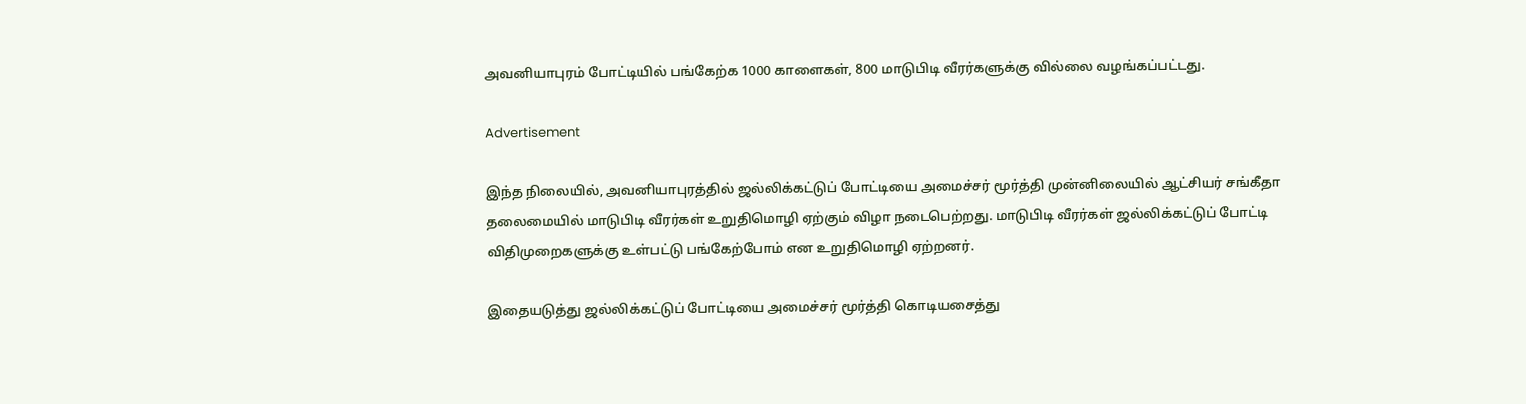அவனியாபுரம் போட்டியில் பங்கேற்க 1000 காளைகள், 800 மாடுபிடி வீரர்களுக்கு வில்லை வழங்கப்பட்டது.

Advertisement

இந்த நிலையில், அவனியாபுரத்தில் ஜல்லிக்கட்டுப் போட்டியை அமைச்சர் மூர்த்தி முன்னிலையில் ஆட்சியர் சங்கீதா தலைமையில் மாடுபிடி வீரர்கள் உறுதிமொழி ஏற்கும் விழா நடைபெற்றது. மாடுபிடி வீரர்கள் ஜல்லிக்கட்டுப் போட்டி விதிமுறைகளுக்கு உள்பட்டு பங்கேற்போம் என உறுதிமொழி ஏற்றனர்.

இதையடுத்து ஜல்லிக்கட்டுப் போட்டியை அமைச்சர் மூர்த்தி கொடியசைத்து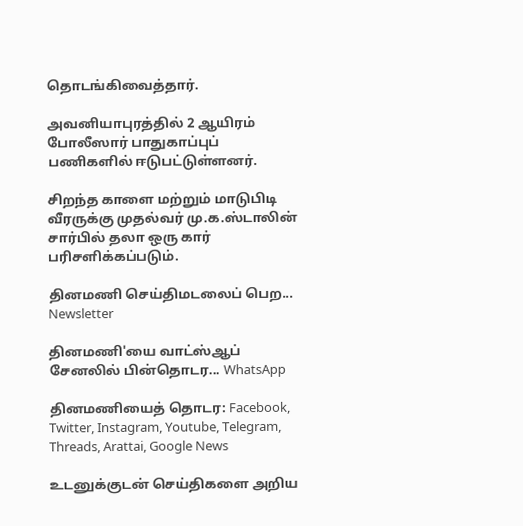தொடங்கிவைத்தார்.

அவனியாபுரத்தில் 2 ஆயிரம் போலீஸார் பாதுகாப்புப் பணிகளில் ஈடுபட்டுள்ளனர்.

சிறந்த காளை மற்றும் மாடுபிடி வீரருக்கு முதல்வர் மு.க.ஸ்டாலின் சார்பில் தலா ஒரு கார் பரிசளிக்கப்படும்.

தினமணி செய்திமடலைப் பெற... Newsletter

தினமணி'யை வாட்ஸ்ஆப் சேனலில் பின்தொடர... WhatsApp

தினமணியைத் தொடர: Facebook, Twitter, Instagram, Youtube, Telegram, Threads, Arattai, Google News

உடனுக்குடன் செய்திகளை அறிய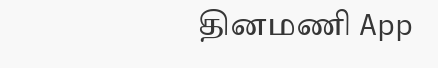தினமணி App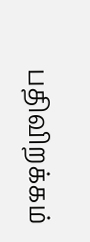பதிவிறக்கம்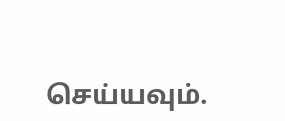செய்யவும்.